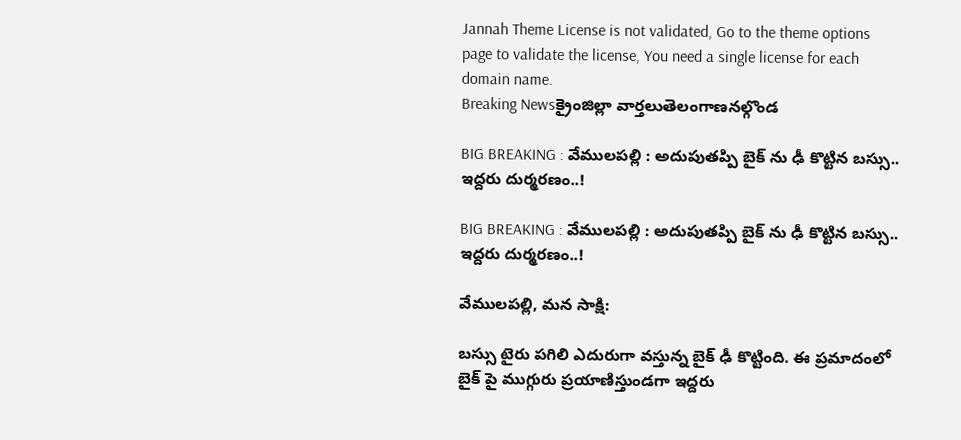Jannah Theme License is not validated, Go to the theme options page to validate the license, You need a single license for each domain name.
Breaking Newsక్రైంజిల్లా వార్తలుతెలంగాణనల్గొండ

BIG BREAKING : వేములపల్లి : అదుపుతప్పి బైక్ ను ఢీ కొట్టిన బస్సు.. ఇద్దరు దుర్మరణం..!

BIG BREAKING : వేములపల్లి : అదుపుతప్పి బైక్ ను ఢీ కొట్టిన బస్సు.. ఇద్దరు దుర్మరణం..!

వేములపల్లి, మన సాక్షి:

బస్సు టైరు పగిలి ఎదురుగా వస్తున్న బైక్ ఢీ కొట్టింది. ఈ ప్రమాదంలో బైక్ పై ముగ్గురు ప్రయాణిస్తుండగా ఇద్దరు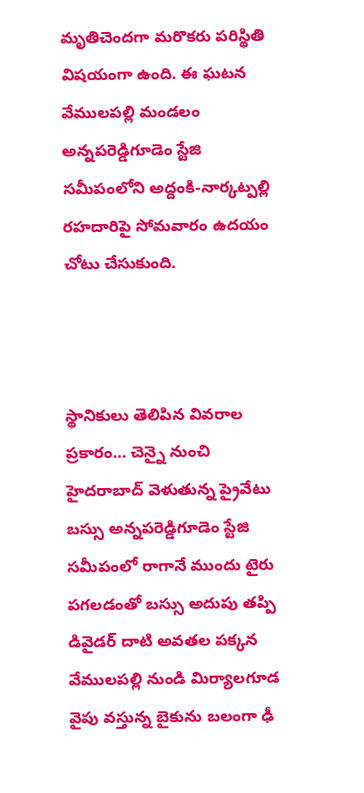మృతిచెందగా మరొకరు పరిస్థితి విషయంగా ఉంది. ఈ ఘటన వేములపల్లి మండలం అన్నపరెడ్డిగూడెం స్టేజి సమీపంలోని అద్దంకి-నార్కట్పల్లి రహదారిపై సోమవారం ఉదయం చోటు చేసుకుంది.



స్థానికులు తెలిపిన వివరాల ప్రకారం… చెన్నై నుంచి హైదరాబాద్ వెళుతున్న ప్రైవేటు బస్సు అన్నపరెడ్డిగూడెం స్టేజి సమీపంలో రాగానే ముందు టైరు పగలడంతో బస్సు అదుపు తప్పి డివైడర్ దాటి అవతల పక్కన వేములపల్లి నుండి మిర్యాలగూడ వైపు వస్తున్న బైకును బలంగా ఢీ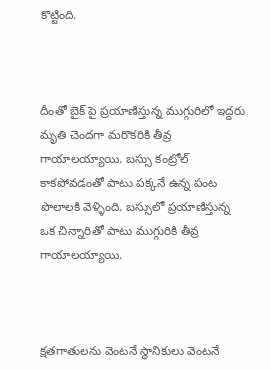కొట్టింది.



దీంతో బైక్ పై ప్రయాణిస్తున్న ముగ్గురిలో ఇద్దరు మృతి చెందగా మరొకరికి తీవ్ర గాయాలయ్యాయి. బస్సు కంట్రోల్ కాకపోవడంతో పాటు పక్కనే ఉన్న పంట పొలాలకి వెళ్ళింది. బస్సులో ప్రయాణిస్తున్న ఒక చిన్నారితో పాటు ముగ్గురికి తీవ్ర గాయాలయ్యాయి.



క్షతగాతులను వెంటనే స్థానికులు వెంటనే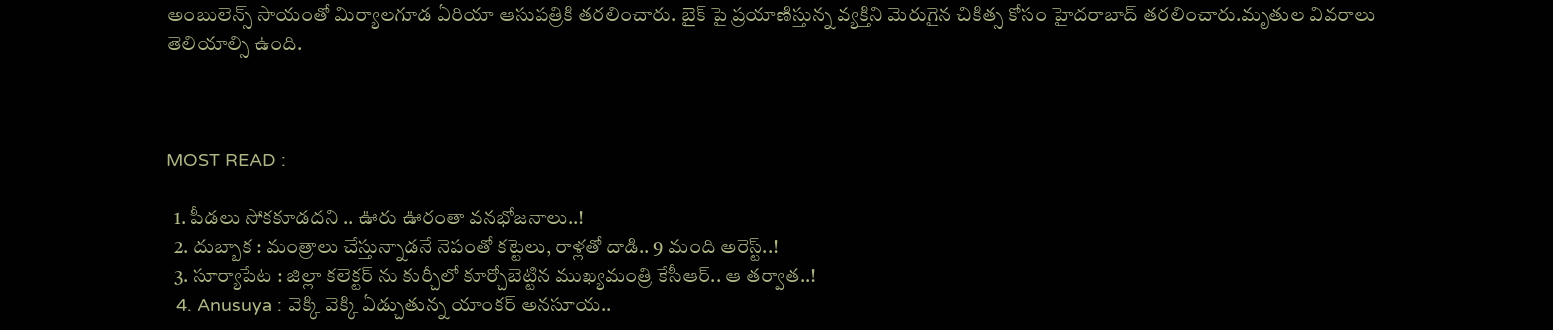అంబులెన్స్ సాయంతో మిర్యాలగూడ ఏరియా ఆసుపత్రికి తరలించారు. బైక్ పై ప్రయాణిస్తున్న వ్యక్తిని మెరుగైన చికిత్స కోసం హైదరాబాద్ తరలించారు.మృతుల వివరాలు తెలియాల్సి ఉంది.



MOST READ :

  1. పీడలు సోకకూడదని .. ఊరు ఊరంతా వనభోజనాలు..!
  2. దుబ్బాక : మంత్రాలు చేస్తున్నాడనే నెపంతో కట్టెలు, రాళ్లతో దాడి.. 9 మంది అరెస్ట్..!
  3. సూర్యాపేట : జిల్లా కలెక్టర్ ను కుర్చీలో కూర్చోబెట్టిన ముఖ్యమంత్రి కేసీఆర్.. ఆ తర్వాత..!
  4. Anusuya : వెక్కి వెక్కి ఏడ్చుతున్న యాంకర్ అనసూయ..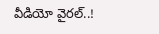వీడియో వైరల్..!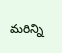మరిన్ని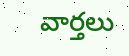వార్తలు